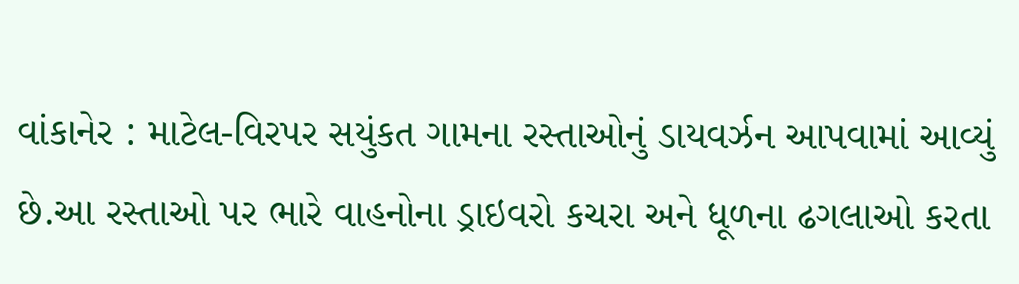વાંકાનેર : માટેલ-વિરપર સયુંકત ગામના રસ્તાઓનું ડાયવર્ઝન આપવામાં આવ્યું છે.આ રસ્તાઓ પર ભારે વાહનોના ડ્રાઇવરો કચરા અને ધૂળના ઢગલાઓ કરતા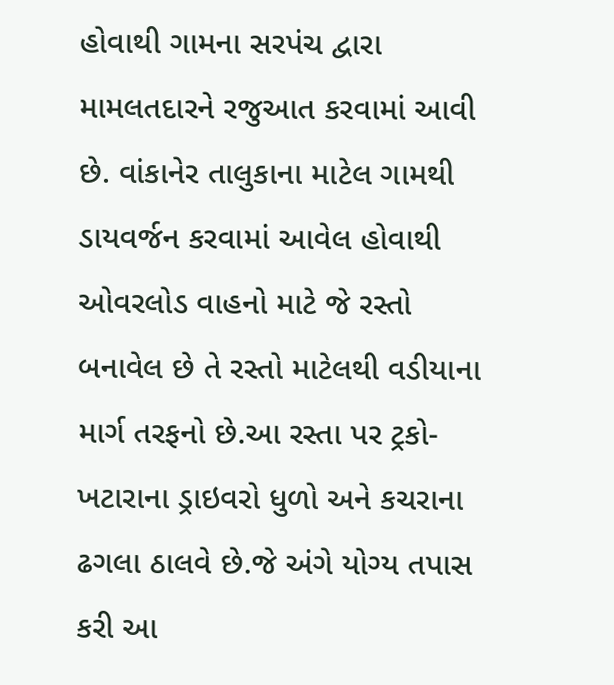હોવાથી ગામના સરપંચ દ્વારા મામલતદારને રજુઆત કરવામાં આવી છે. વાંકાનેર તાલુકાના માટેલ ગામથી ડાયવર્જન કરવામાં આવેલ હોવાથી ઓવરલોડ વાહનો માટે જે રસ્તો બનાવેલ છે તે રસ્તો માટેલથી વડીયાના માર્ગ તરફનો છે.આ રસ્તા પર ટ્રકો-ખટારાના ડ્રાઇવરો ધુળો અને કચરાના ઢગલા ઠાલવે છે.જે અંગે યોગ્ય તપાસ કરી આ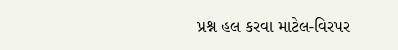પ્રશ્ન હલ કરવા માટેલ-વિરપર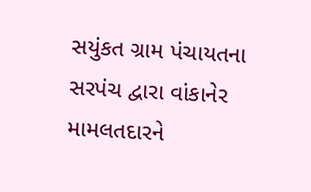સયુંકત ગ્રામ પંચાયતના સરપંચ દ્વારા વાંકાનેર મામલતદારને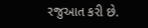રજુઆત કરી છે.